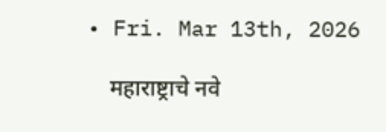• Fri. Mar 13th, 2026

    महाराष्ट्राचे नवे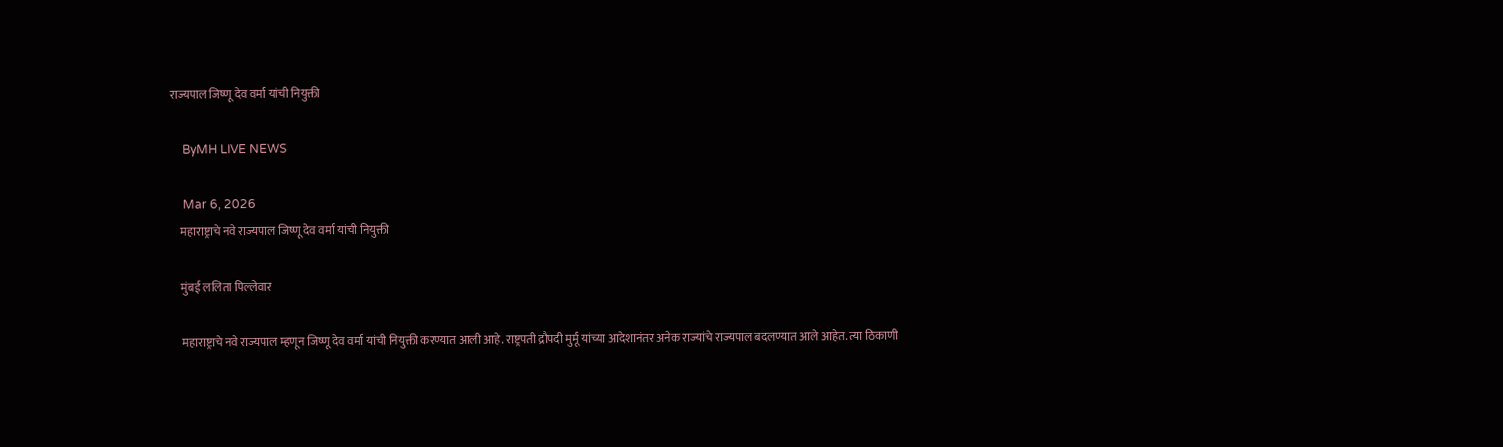राज्यपाल जिष्णू देव वर्मा यांची नियुक्ती

    ByMH LIVE NEWS

    Mar 6, 2026
    महाराष्ट्राचे नवे राज्यपाल जिष्णू देव वर्मा यांची नियुक्ती

    मुंबई ललिता पिल्लेवार

    महाराष्ट्राचे नवे राज्यपाल म्हणून जिष्णू देव वर्मा यांची नियुक्ती करण्यात आली आहे. राष्ट्रपती द्रौपदी मुर्मू यांच्या आदेशानंतर अनेक राज्यांचे राज्यपाल बदलण्यात आले आहेत. त्या ठिकाणी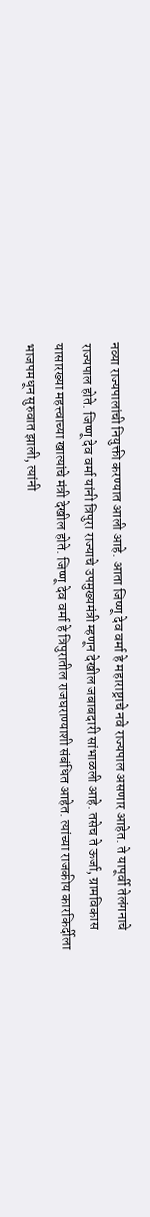नव्या राज्यपालांची नियुक्ती करण्यात आली आहे. आता जिष्णू देव वर्मा हे महाराष्ट्राचे नवे राज्यपाल असणार आहेत. ते यापूर्वी तेलंगनाचे राज्यपाल होते. जिष्णू देव वर्मा यांनी त्रिपुरा राज्याचे उपमुख्यमंत्री म्हणून देखील जबाबदारी सांभाळली आहे. तसेच ते ऊर्जा, ग्रामविकास यासारख्या महत्त्वाच्या खात्यांचे मंत्री देखील होते. जिष्णू देव वर्मा हे त्रिपुरातील राजघराण्याशी संबंधित आहेत. त्यांच्या राजकीय कारकि‍र्दीला भाजपमधून सुरुवात झाली, त्यांनी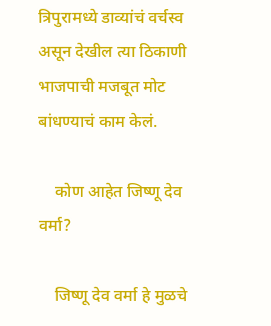त्रिपुरामध्ये डाव्यांचं वर्चस्व असून देखील त्या ठिकाणी भाजपाची मजबूत मोट बांधण्याचं काम केलं.

    कोण आहेत जिष्णू देव वर्मा?

    जिष्णू देव वर्मा हे मुळचे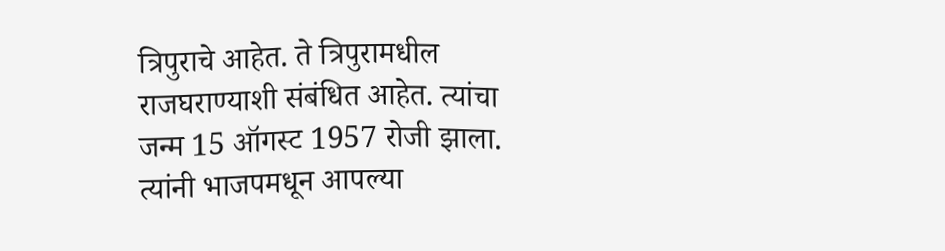त्रिपुराचे आहेत. ते त्रिपुरामधील राजघराण्याशी संबंधित आहेत. त्यांचा जन्म 15 ऑगस्ट 1957 रोजी झाला. त्यांनी भाजपमधून आपल्या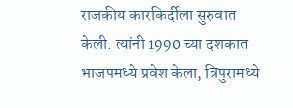राजकीय कारकि‍र्दीला सुरुवात केली. त्यांनी 1990 च्या दशकात भाजपमध्ये प्रवेश केला, त्रिपुरामध्ये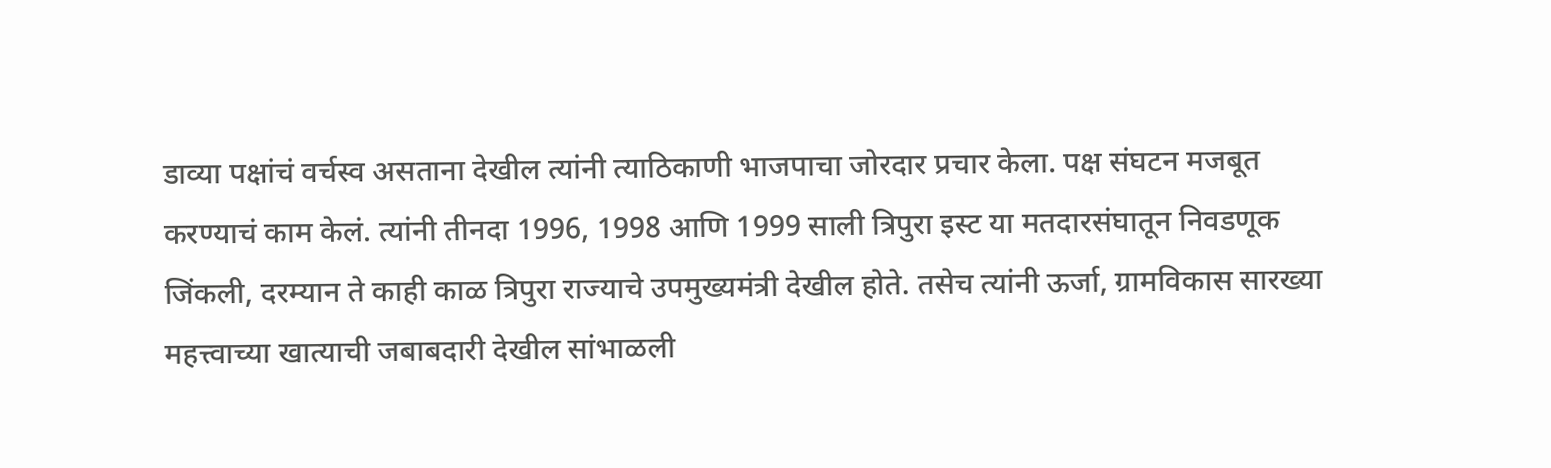डाव्या पक्षांचं वर्चस्व असताना देखील त्यांनी त्याठिकाणी भाजपाचा जोरदार प्रचार केला. पक्ष संघटन मजबूत करण्याचं काम केलं. त्यांनी तीनदा 1996, 1998 आणि 1999 साली त्रिपुरा इस्ट या मतदारसंघातून निवडणूक जिंकली, दरम्यान ते काही काळ त्रिपुरा राज्याचे उपमुख्यमंत्री देखील होते. तसेच त्यांनी ऊर्जा, ग्रामविकास सारख्या महत्त्वाच्या खात्याची जबाबदारी देखील सांभाळली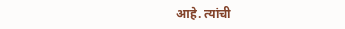आहे. त्यांची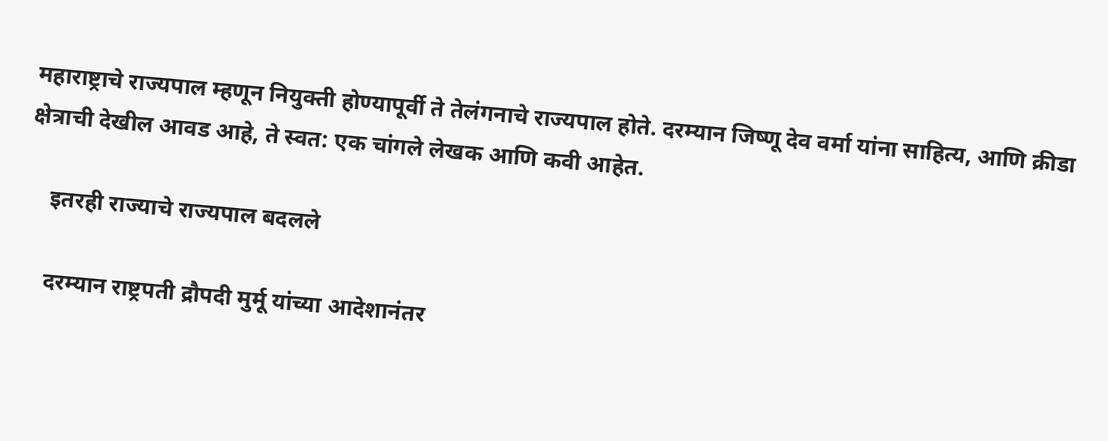महाराष्ट्राचे राज्यपाल म्हणून नियुक्ती होण्यापूर्वी ते तेलंगनाचे राज्यपाल होते. दरम्यान जिष्णू देव वर्मा यांना साहित्य, आणि क्रीडा क्षेत्राची देखील आवड आहे, ते स्वत: एक चांगले लेखक आणि कवी आहेत.

    इतरही राज्याचे राज्यपाल बदलले

    दरम्यान राष्ट्रपती द्रौपदी मुर्मू यांच्या आदेशानंतर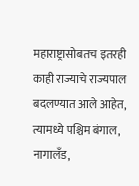महाराष्ट्रासोबतच इतरही काही राज्याचे राज्यपाल बदलण्यात आले आहेत, त्यामध्ये पश्चिम बंगाल, नागालँड,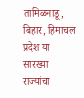तामिळनाडू, बिहार, हिमाचल प्रदेश या सारख्या राज्यांचा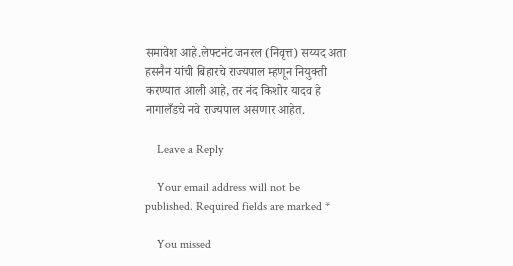समावेश आहे.लेफ्टनंट जनरल (निवृत्त) सय्यद अता हसनैन यांची बिहारचे राज्यपाल म्हणून नियुक्ती करण्यात आली आहे, तर नंद किशोर यादव हे नागालँडचे नवे राज्यपाल असणार आहेत.

    Leave a Reply

    Your email address will not be published. Required fields are marked *

    You missed